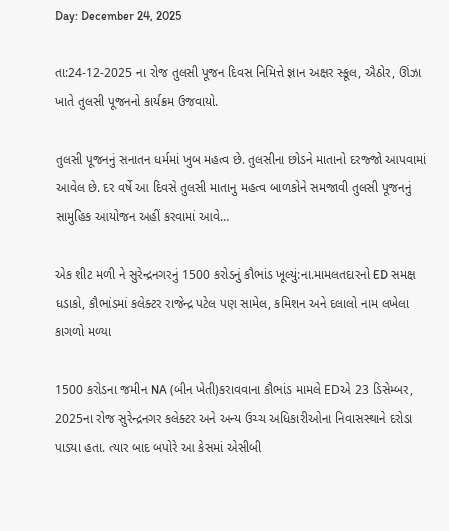Day: December 24, 2025

તા:24-12-2025 ના રોજ તુલસી પૂજન દિવસ નિમિત્તે જ્ઞાન અક્ષર સ્કૂલ, ઐઠોર, ઊંઝા ખાતે તુલસી પૂજનનો કાર્યક્રમ ઉજવાયો.

તુલસી પૂજનનું સનાતન ધર્મમાં ખુબ મહત્વ છે. તુલસીના છોડને માતાનો દરજ્જો આપવામાં આવેલ છે. દર વર્ષે આ દિવસે તુલસી માતાનુ મહત્વ બાળકોને સમજાવી તુલસી પૂજનનું સામુહિક આયોજન અહીં કરવામાં આવે…

એક શીટ મળી ને સુરેન્દ્રનગરનું 1500 કરોડનું કૌભાંડ ખૂલ્યું:ના.મામલતદારનો ED સમક્ષ ધડાકો, કૌભાંડમાં કલેક્ટર રાજેન્દ્ર પટેલ પણ સામેલ, કમિશન અને દલાલો નામ લખેલા કાગળો મળ્યા

1500 કરોડના જમીન NA (બીન ખેતી)કરાવવાના કૌભાંડ મામલે EDએ 23 ડિસેમ્બર, 2025ના રોજ સુરેન્દ્રનગર કલેક્ટર અને અન્ય ઉચ્ચ અધિકારીઓના નિવાસસ્થાને દરોડા પાડ્યા હતા. ત્યાર બાદ બપોરે આ કેસમાં એસીબી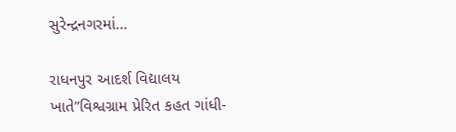સુરેન્દ્રનગરમાં…

રાધનપુર આદર્શ વિદ્યાલય ખાતે”વિશ્વગ્રામ પ્રેરિત કહત ગાંધી-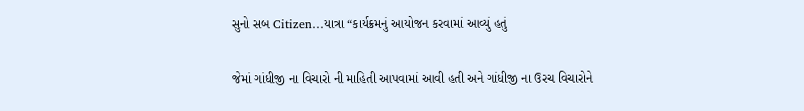સુનો સબ Citizen…યાત્રા “કાર્યક્રમનું આયોજન કરવામાં આવ્યું હતું

જેમાં ગાંધીજી ના વિચારો ની માહિતી આપવામાં આવી હતી અને ગાંધીજી ના ઉરચ વિચારોને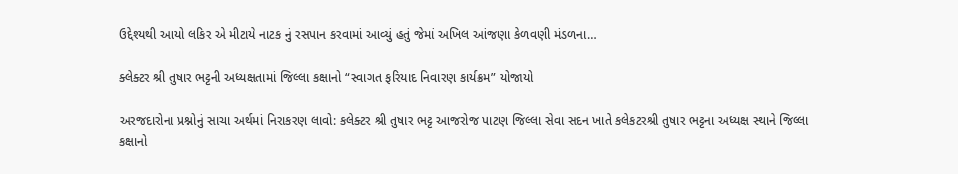ઉદ્દેશ્યથી આયો‌ લકિર એ મીટાયે નાટક નું રસપાન કરવામાં આવ્યું હતું જેમાં અખિલ આંજણા કેળવણી મંડળના…

ક્લેક્ટર શ્રી તુષાર ભટ્ટની અધ્યક્ષતામાં જિલ્લા કક્ષાનો “સ્વાગત ફરિયાદ નિવારણ કાર્યક્રમ” યોજાયો

અરજદારોના પ્રશ્નોનું સાચા અર્થમાં નિરાકરણ લાવો: કલેક્ટર શ્રી તુષાર ભટ્ટ આજરોજ પાટણ જિલ્લા સેવા સદન ખાતે કલેકટરશ્રી તુષાર ભટ્ટના અધ્યક્ષ સ્થાને જિલ્લા કક્ષાનો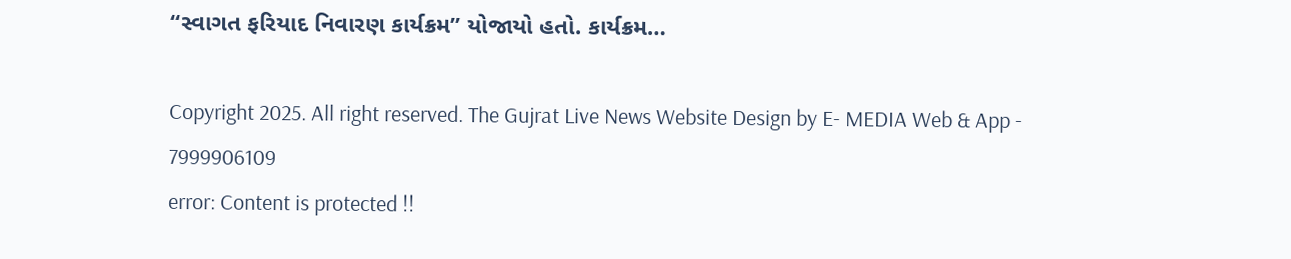“સ્વાગત ફરિયાદ નિવારણ કાર્યક્રમ” યોજાયો હતો. કાર્યક્રમ…

Copyright 2025. All right reserved. The Gujrat Live News Website Design by E- MEDIA Web & App - 7999906109
error: Content is protected !!